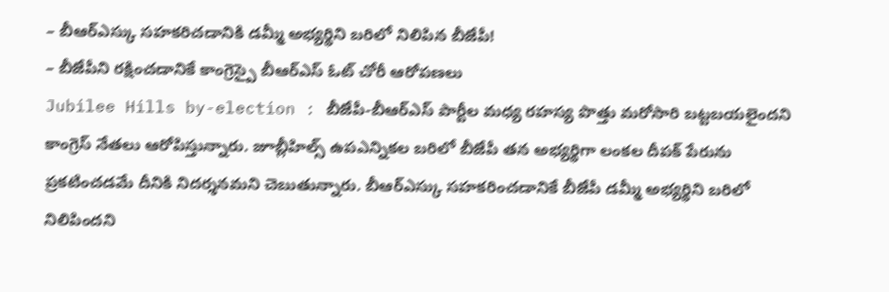– బీఆర్ఎస్కు సహకరిచడానికి డమ్మీ అభ్యర్థిని బరిలో నిలిపిన బీజేపీ!
– బీజేపీని రక్షించడానికే కాంగ్రెస్పై బీఆర్ఎస్ ఓట్ చోరీ ఆరోపణలు
Jubilee Hills by-election : బీజేపీ-బీఆర్ఎస్ పార్టీల మధ్య రహస్య పొత్తు మరోసారి బట్టబయలైందని కాంగ్రెస్ నేతలు ఆరోపిస్తున్నారు. జూబ్లీహిల్స్ ఉపఎన్నికల బరిలో బీజేపీ తన అభ్యర్థిగా లంకల దీపక్ పేరును ప్రకటించడమే దీనికి నిదర్శనమని చెబుతున్నారు. బీఆర్ఎస్కు సహకరించడానికే బీజేపీ డమ్మీ అభ్యర్థిని బరిలో నిలిపిందని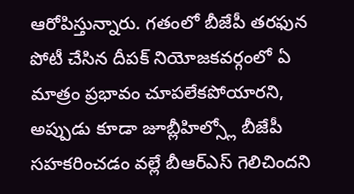ఆరోపిస్తున్నారు. గతంలో బీజేపీ తరఫున పోటీ చేసిన దీపక్ నియోజకవర్గంలో ఏ మాత్రం ప్రభావం చూపలేకపోయారని, అప్పుడు కూడా జూబ్లీహిల్స్లో బీజేపీ సహకరించడం వల్లే బీఆర్ఎస్ గెలిచిందని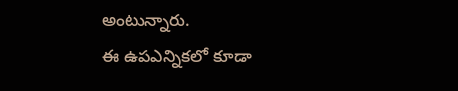అంటున్నారు.
ఈ ఉపఎన్నికలో కూడా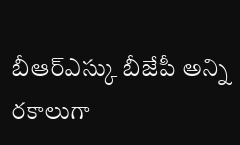బీఆర్ఎస్కు బీజేపీ అన్ని రకాలుగా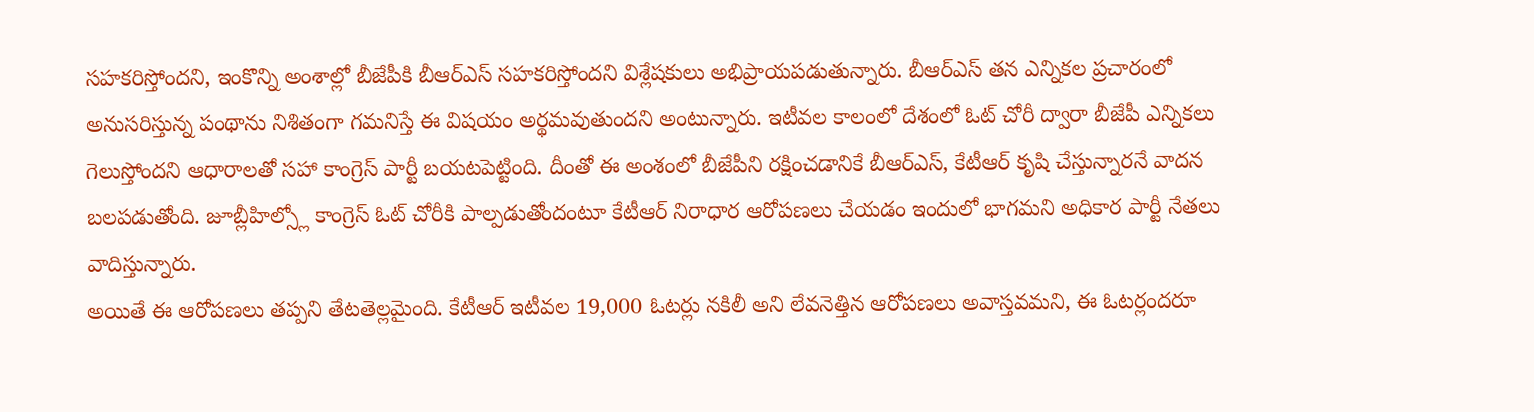సహకరిస్తోందని, ఇంకొన్ని అంశాల్లో బీజేపీకి బీఆర్ఎస్ సహకరిస్తోందని విశ్లేషకులు అభిప్రాయపడుతున్నారు. బీఆర్ఎస్ తన ఎన్నికల ప్రచారంలో అనుసరిస్తున్న పంథాను నిశితంగా గమనిస్తే ఈ విషయం అర్థమవుతుందని అంటున్నారు. ఇటీవల కాలంలో దేశంలో ఓట్ చోరీ ద్వారా బీజేపీ ఎన్నికలు గెలుస్తోందని ఆధారాలతో సహా కాంగ్రెస్ పార్టీ బయటపెట్టింది. దీంతో ఈ అంశంలో బీజేపీని రక్షించడానికే బీఆర్ఎస్, కేటీఆర్ కృషి చేస్తున్నారనే వాదన బలపడుతోంది. జూబ్లీహిల్స్లో కాంగ్రెస్ ఓట్ చోరీకి పాల్పడుతోందంటూ కేటీఆర్ నిరాధార ఆరోపణలు చేయడం ఇందులో భాగమని అధికార పార్టీ నేతలు వాదిస్తున్నారు.
అయితే ఈ ఆరోపణలు తప్పని తేటతెల్లమైంది. కేటీఆర్ ఇటీవల 19,000 ఓటర్లు నకిలీ అని లేవనెత్తిన ఆరోపణలు అవాస్తవమని, ఈ ఓటర్లందరూ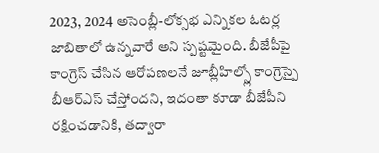2023, 2024 అసెంబ్లీ-లోక్సభ ఎన్నికల ఓటర్ల జాబితాలో ఉన్నవారే అని స్పష్టమైంది. బీజేపీపై కాంగ్రెస్ చేసిన ఆరోపణలనే జూబ్లీహిల్స్లో కాంగ్రెస్పై బీఆర్ఎస్ చేస్తోందని, ఇదంతా కూడా బీజేపీని రక్షించడానికి, తద్వారా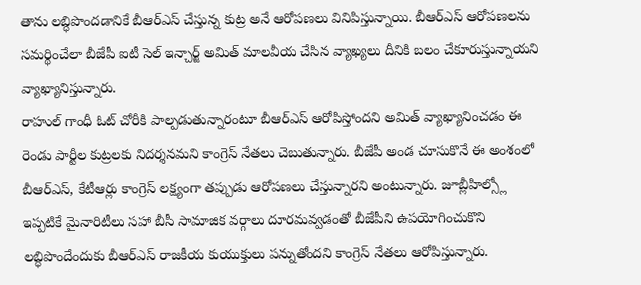తాను లబ్ధిపొందడానికే బీఆర్ఎస్ చేస్తున్న కుట్ర అనే ఆరోపణలు వినిపిస్తున్నాయి. బీఆర్ఎస్ ఆరోపణలను సమర్థించేలా బీజేపీ ఐటీ సెల్ ఇన్చార్జ్ అమిత్ మాలవీయ చేసిన వ్యాఖ్యలు దీనికి బలం చేకూరుస్తున్నాయని వ్యాఖ్యానిస్తున్నారు.
రాహుల్ గాంధీ ఓట్ చోరీకి పాల్పడుతున్నారంటూ బీఆర్ఎస్ ఆరోపిస్తోందని అమిత్ వ్యాఖ్యానించడం ఈ రెండు పార్టీల కుట్రలకు నిదర్శనమని కాంగ్రెస్ నేతలు చెబుతున్నారు. బీజేపీ అండ చూసుకొనే ఈ అంశంలో బీఆర్ఎస్, కేటీఆర్లు కాంగ్రెస్ లక్ష్యంగా తప్పుడు ఆరోపణలు చేస్తున్నారని అంటున్నారు. జూబ్లీహిల్స్లో ఇప్పటికే మైనారిటీలు సహా బీసీ సామాజిక వర్గాలు దూరమవ్వడంతో బీజేపీని ఉపయోగించుకొని లబ్ధిపొందేందుకు బీఆర్ఎస్ రాజకీయ కుయుక్తులు పన్నుతోందని కాంగ్రెస్ నేతలు ఆరోపిస్తున్నారు.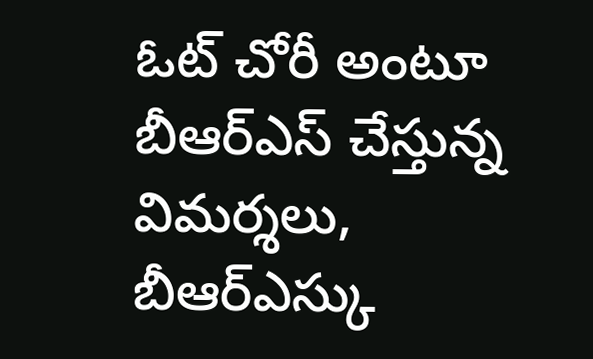ఓట్ చోరీ అంటూ బీఆర్ఎస్ చేస్తున్న విమర్శలు, బీఆర్ఎస్కు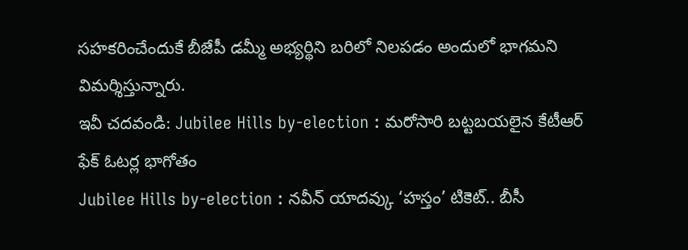సహకరించేందుకే బీజేపీ డమ్మీ అభ్యర్థిని బరిలో నిలపడం అందులో భాగమని విమర్శిస్తున్నారు.
ఇవీ చదవండి: Jubilee Hills by-election : మరోసారి బట్టబయలైన కేటీఆర్ ఫేక్ ఓటర్ల భాగోతం
Jubilee Hills by-election : నవీన్ యాదవ్కు ‘హస్తం’ టికెట్.. బీసీ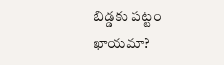బిడ్డకు పట్టం ఖాయమా?